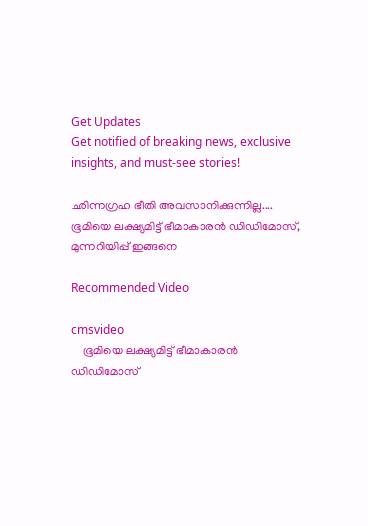Get Updates
Get notified of breaking news, exclusive insights, and must-see stories!

ഛിന്നഗ്രഹ ഭീതി അവസാനിക്കുന്നില്ല.... ഭൂമിയെ ലക്ഷ്യമിട്ട് ഭീമാകാരന്‍ ഡിഡിമോസ്, മുന്നറിയിപ്പ് ഇങ്ങനെ

Recommended Video

cmsvideo
    ഭൂമിയെ ലക്ഷ്യമിട്ട് ഭീമാകാരന്‍ ഡിഡിമോസ്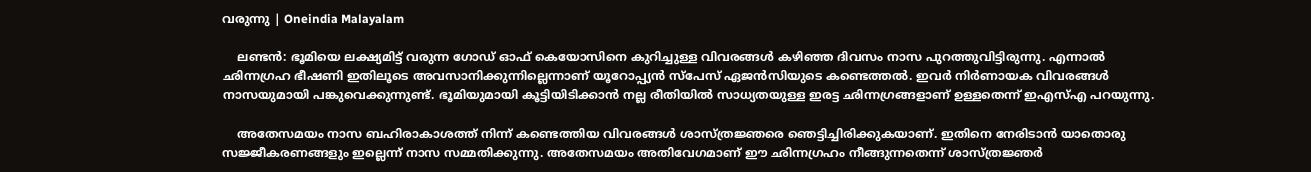വരുന്നു | Oneindia Malayalam

    ലണ്ടന്‍: ഭൂമിയെ ലക്ഷ്യമിട്ട് വരുന്ന ഗോഡ് ഓഫ് കെയോസിനെ കുറിച്ചുള്ള വിവരങ്ങള്‍ കഴിഞ്ഞ ദിവസം നാസ പുറത്തുവിട്ടിരുന്നു. എന്നാല്‍ ഛിന്നഗ്രഹ ഭീഷണി ഇതിലൂടെ അവസാനിക്കുന്നില്ലെന്നാണ് യൂറോപ്പ്യന്‍ സ്‌പേസ് ഏജന്‍സിയുടെ കണ്ടെത്തല്‍. ഇവര്‍ നിര്‍ണായക വിവരങ്ങള്‍ നാസയുമായി പങ്കുവെക്കുന്നുണ്ട്. ഭൂമിയുമായി കൂട്ടിയിടിക്കാന്‍ നല്ല രീതിയില്‍ സാധ്യതയുള്ള ഇരട്ട ഛിന്നഗ്രങ്ങളാണ് ഉള്ളതെന്ന് ഇഎസ്എ പറയുന്നു.

    അതേസമയം നാസ ബഹിരാകാശത്ത് നിന്ന് കണ്ടെത്തിയ വിവരങ്ങള്‍ ശാസ്ത്രജ്ഞരെ ഞെട്ടിച്ചിരിക്കുകയാണ്. ഇതിനെ നേരിടാന്‍ യാതൊരു സജ്ജീകരണങ്ങളും ഇല്ലെന്ന് നാസ സമ്മതിക്കുന്നു. അതേസമയം അതിവേഗമാണ് ഈ ഛിന്നഗ്രഹം നീങ്ങുന്നതെന്ന് ശാസ്ത്രജ്ഞര്‍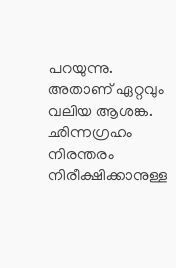പറയുന്നു. അതാണ് ഏറ്റവും വലിയ ആശങ്ക. ഛിന്നഗ്രഹം നിരന്തരം നിരീക്ഷിക്കാനുള്ള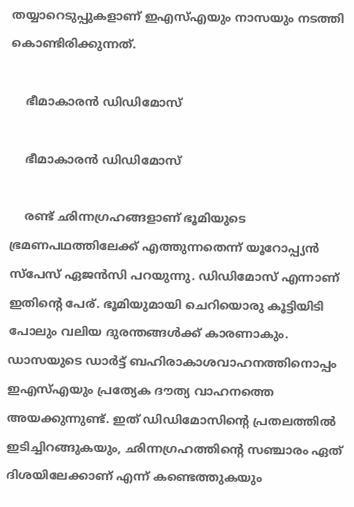തയ്യാറെടുപ്പുകളാണ് ഇഎസ്എയും നാസയും നടത്തി കൊണ്ടിരിക്കുന്നത്.

    ഭീമാകാരന്‍ ഡിഡിമോസ്

    ഭീമാകാരന്‍ ഡിഡിമോസ്

    രണ്ട് ഛിന്നഗ്രഹങ്ങളാണ് ഭൂമിയുടെ ഭ്രമണപഥത്തിലേക്ക് എത്തുന്നതെന്ന് യൂറോപ്പ്യന്‍ സ്‌പേസ് ഏജന്‍സി പറയുന്നു. ഡിഡിമോസ് എന്നാണ് ഇതിന്റെ പേര്. ഭൂമിയുമായി ചെറിയൊരു കൂട്ടിയിടി പോലും വലിയ ദുരന്തങ്ങള്‍ക്ക് കാരണാകും. ഡാസയുടെ ഡാര്‍ട്ട് ബഹിരാകാശവാഹനത്തിനൊപ്പം ഇഎസ്എയും പ്രത്യേക ദൗത്യ വാഹനത്തെ അയക്കുന്നുണ്ട്. ഇത് ഡിഡിമോസിന്റെ പ്രതലത്തില്‍ ഇടിച്ചിറങ്ങുകയും, ഛിന്നഗ്രഹത്തിന്റെ സഞ്ചാരം ഏത് ദിശയിലേക്കാണ് എന്ന് കണ്ടെത്തുകയും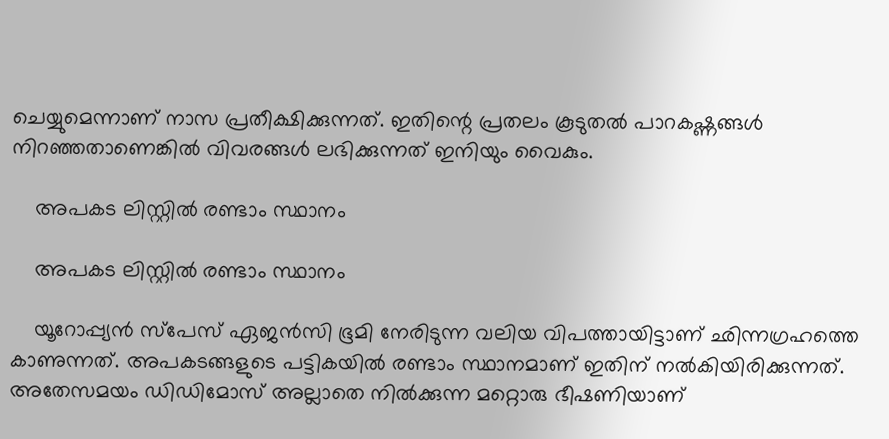ചെയ്യുമെന്നാണ് നാസ പ്രതീക്ഷിക്കുന്നത്. ഇതിന്റെ പ്രതലം കൂടുതല്‍ പാറകഷ്ണങ്ങള്‍ നിറഞ്ഞതാണെങ്കില്‍ വിവരങ്ങള്‍ ലഭിക്കുന്നത് ഇനിയും വൈകും.

    അപകട ലിസ്റ്റില്‍ രണ്ടാം സ്ഥാനം

    അപകട ലിസ്റ്റില്‍ രണ്ടാം സ്ഥാനം

    യൂറോപ്പ്യന്‍ സ്‌പേസ് ഏജന്‍സി ഭൂമി നേരിടുന്ന വലിയ വിപത്തായിട്ടാണ് ഛിന്നഗ്രഹത്തെ കാണുന്നത്. അപകടങ്ങളുടെ പട്ടികയില്‍ രണ്ടാം സ്ഥാനമാണ് ഇതിന് നല്‍കിയിരിക്കുന്നത്. അതേസമയം ഡിഡിമോസ് അല്ലാതെ നില്‍ക്കുന്ന മറ്റൊരു ഭീഷണിയാണ്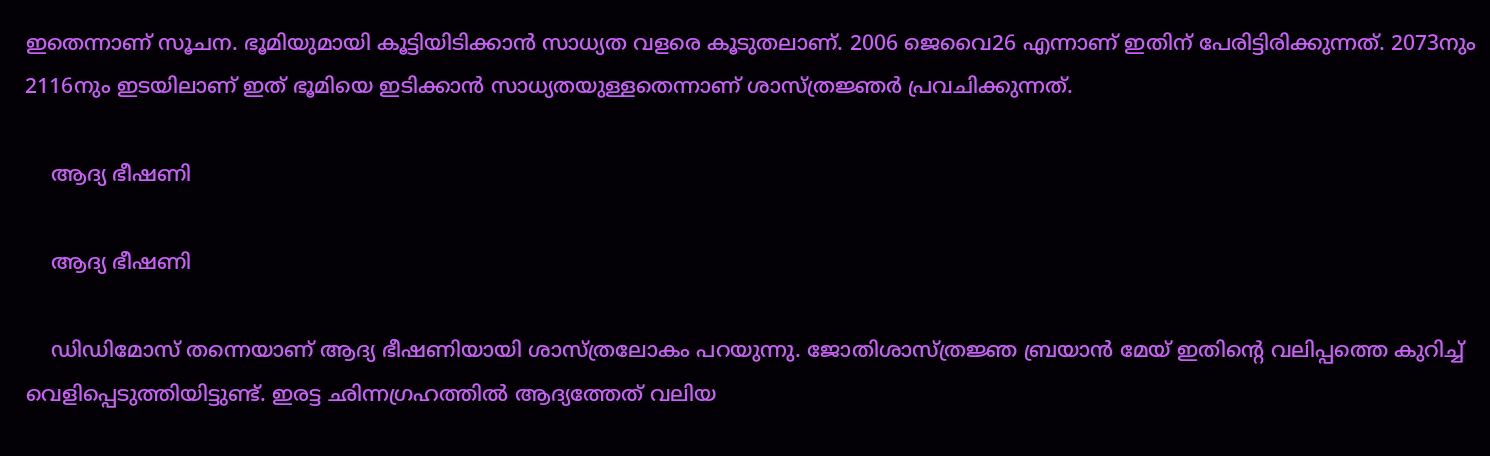ഇതെന്നാണ് സൂചന. ഭൂമിയുമായി കൂട്ടിയിടിക്കാന്‍ സാധ്യത വളരെ കൂടുതലാണ്. 2006 ജെവൈ26 എന്നാണ് ഇതിന് പേരിട്ടിരിക്കുന്നത്. 2073നും 2116നും ഇടയിലാണ് ഇത് ഭൂമിയെ ഇടിക്കാന്‍ സാധ്യതയുള്ളതെന്നാണ് ശാസ്ത്രജ്ഞര്‍ പ്രവചിക്കുന്നത്.

    ആദ്യ ഭീഷണി

    ആദ്യ ഭീഷണി

    ഡിഡിമോസ് തന്നെയാണ് ആദ്യ ഭീഷണിയായി ശാസ്ത്രലോകം പറയുന്നു. ജോതിശാസ്ത്രജ്ഞ ബ്രയാന്‍ മേയ് ഇതിന്റെ വലിപ്പത്തെ കുറിച്ച് വെളിപ്പെടുത്തിയിട്ടുണ്ട്. ഇരട്ട ഛിന്നഗ്രഹത്തില്‍ ആദ്യത്തേത് വലിയ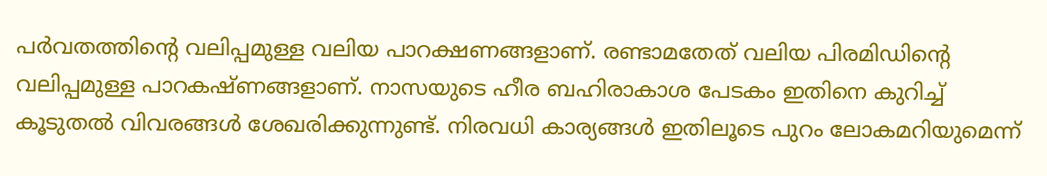പര്‍വതത്തിന്റെ വലിപ്പമുള്ള വലിയ പാറക്ഷണങ്ങളാണ്. രണ്ടാമതേത് വലിയ പിരമിഡിന്റെ വലിപ്പമുള്ള പാറകഷ്ണങ്ങളാണ്. നാസയുടെ ഹീര ബഹിരാകാശ പേടകം ഇതിനെ കുറിച്ച് കൂടുതല്‍ വിവരങ്ങള്‍ ശേഖരിക്കുന്നുണ്ട്. നിരവധി കാര്യങ്ങള്‍ ഇതിലൂടെ പുറം ലോകമറിയുമെന്ന്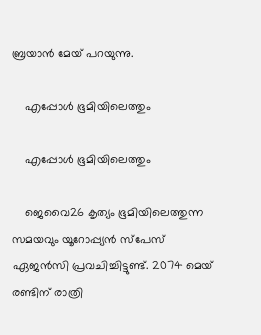ബ്രയാന്‍ മേയ് പറയുന്നു.

    എപ്പോള്‍ ഭൂമിയിലെത്തും

    എപ്പോള്‍ ഭൂമിയിലെത്തും

    ജെവൈ26 കൃത്യം ഭൂമിയിലെത്തുന്ന സമയവും യൂറോപ്പ്യന്‍ സ്‌പേസ് ഏജന്‍സി പ്രവചിച്ചിട്ടുണ്ട്. 2074 മെയ് രണ്ടിന് രാത്രി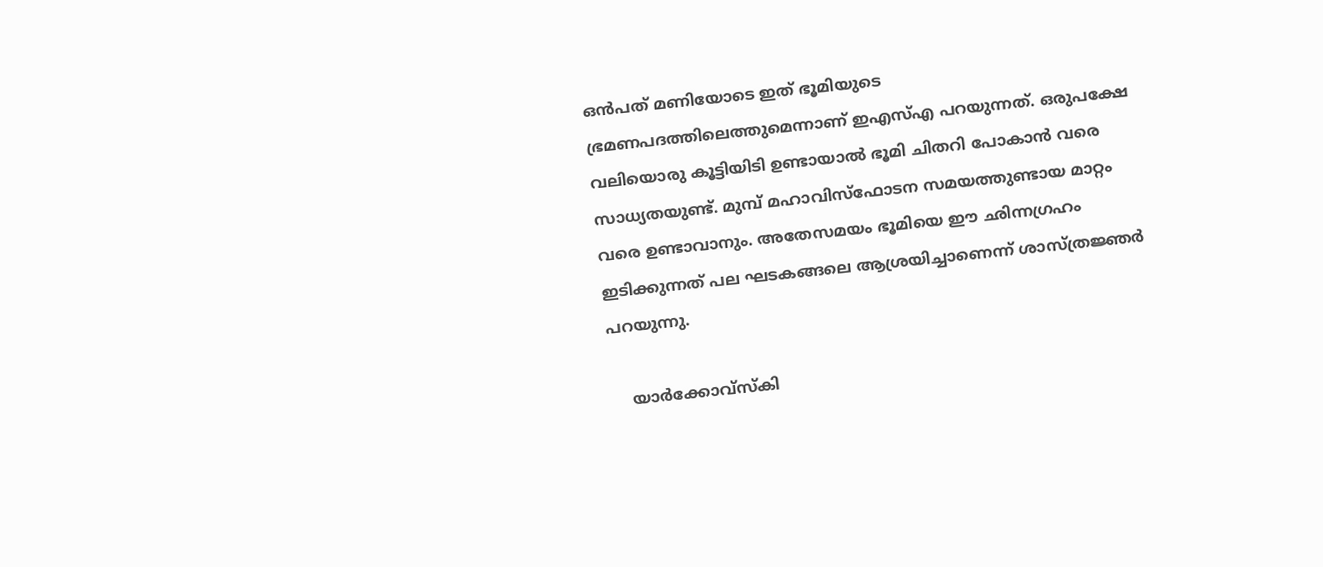ഒന്‍പത് മണിയോടെ ഇത് ഭൂമിയുടെ ഭ്രമണപദത്തിലെത്തുമെന്നാണ് ഇഎസ്എ പറയുന്നത്. ഒരുപക്ഷേ വലിയൊരു കൂട്ടിയിടി ഉണ്ടായാല്‍ ഭൂമി ചിതറി പോകാന്‍ വരെ സാധ്യതയുണ്ട്. മുമ്പ് മഹാവിസ്‌ഫോടന സമയത്തുണ്ടായ മാറ്റം വരെ ഉണ്ടാവാനും. അതേസമയം ഭൂമിയെ ഈ ഛിന്നഗ്രഹം ഇടിക്കുന്നത് പല ഘടകങ്ങലെ ആശ്രയിച്ചാണെന്ന് ശാസ്ത്രജ്ഞര്‍ പറയുന്നു.

    യാര്‍ക്കോവ്‌സ്‌കി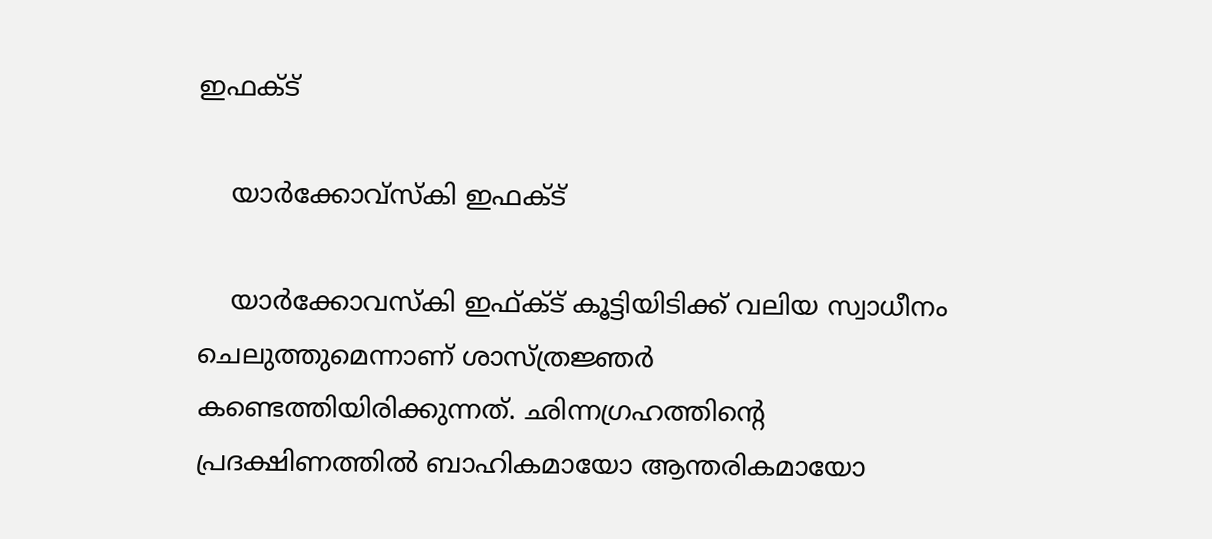ഇഫക്ട്

    യാര്‍ക്കോവ്‌സ്‌കി ഇഫക്ട്

    യാര്‍ക്കോവസ്‌കി ഇഫ്ക്ട് കൂട്ടിയിടിക്ക് വലിയ സ്വാധീനം ചെലുത്തുമെന്നാണ് ശാസ്ത്രജ്ഞര്‍ കണ്ടെത്തിയിരിക്കുന്നത്. ഛിന്നഗ്രഹത്തിന്റെ പ്രദക്ഷിണത്തില്‍ ബാഹികമായോ ആന്തരികമായോ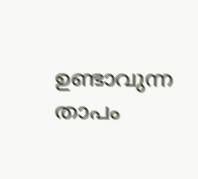ഉണ്ടാവുന്ന താപം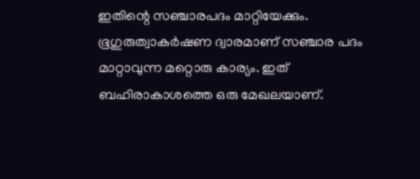ഇതിന്റെ സഞ്ചാരപദം മാറ്റിയേക്കും. ഭൂഗുരുത്വാകര്‍ഷണ ദ്വാരമാണ് സഞ്ചാര പദം മാറ്റാവുന്ന മറ്റൊരു കാര്യം. ഇത് ബഹിരാകാശത്തെ ഒരു മേഖലയാണ്.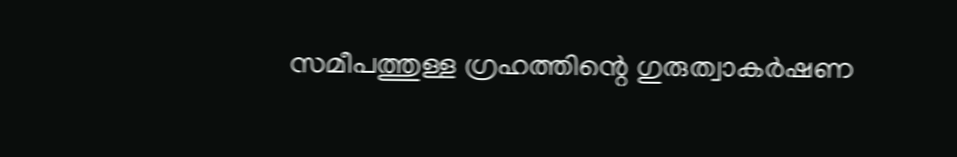സമീപത്തുള്ള ഗ്രഹത്തിന്റെ ഗുരുത്വാകര്‍ഷണ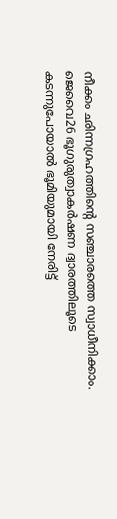നീക്കം ഛിന്നഗ്രഹത്തിന്റെ സഞ്ചാരത്തെ സ്വാധീനിക്കാം. ജെവൈ26 ഭൂഗുരുത്വാകര്‍ഷണ ദ്വാരത്തിലൂടെ കടന്നുപോയാല്‍ ഭൂമിയുമായി നേരിട്ട്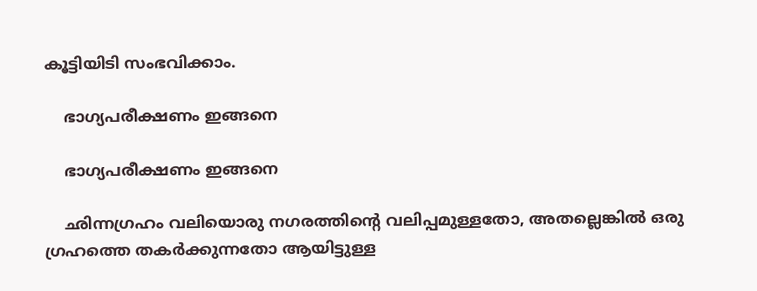കൂട്ടിയിടി സംഭവിക്കാം.

    ഭാഗ്യപരീക്ഷണം ഇങ്ങനെ

    ഭാഗ്യപരീക്ഷണം ഇങ്ങനെ

    ഛിന്നഗ്രഹം വലിയൊരു നഗരത്തിന്റെ വലിപ്പമുള്ളതോ, അതല്ലെങ്കില്‍ ഒരു ഗ്രഹത്തെ തകര്‍ക്കുന്നതോ ആയിട്ടുള്ള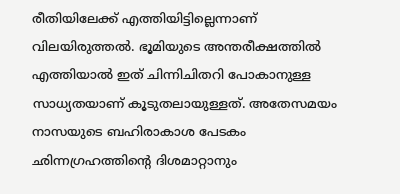രീതിയിലേക്ക് എത്തിയിട്ടില്ലെന്നാണ് വിലയിരുത്തല്‍. ഭൂമിയുടെ അന്തരീക്ഷത്തില്‍ എത്തിയാല്‍ ഇത് ചിന്നിചിതറി പോകാനുള്ള സാധ്യതയാണ് കൂടുതലായുള്ളത്. അതേസമയം നാസയുടെ ബഹിരാകാശ പേടകം ഛിന്നഗ്രഹത്തിന്റെ ദിശമാറ്റാനും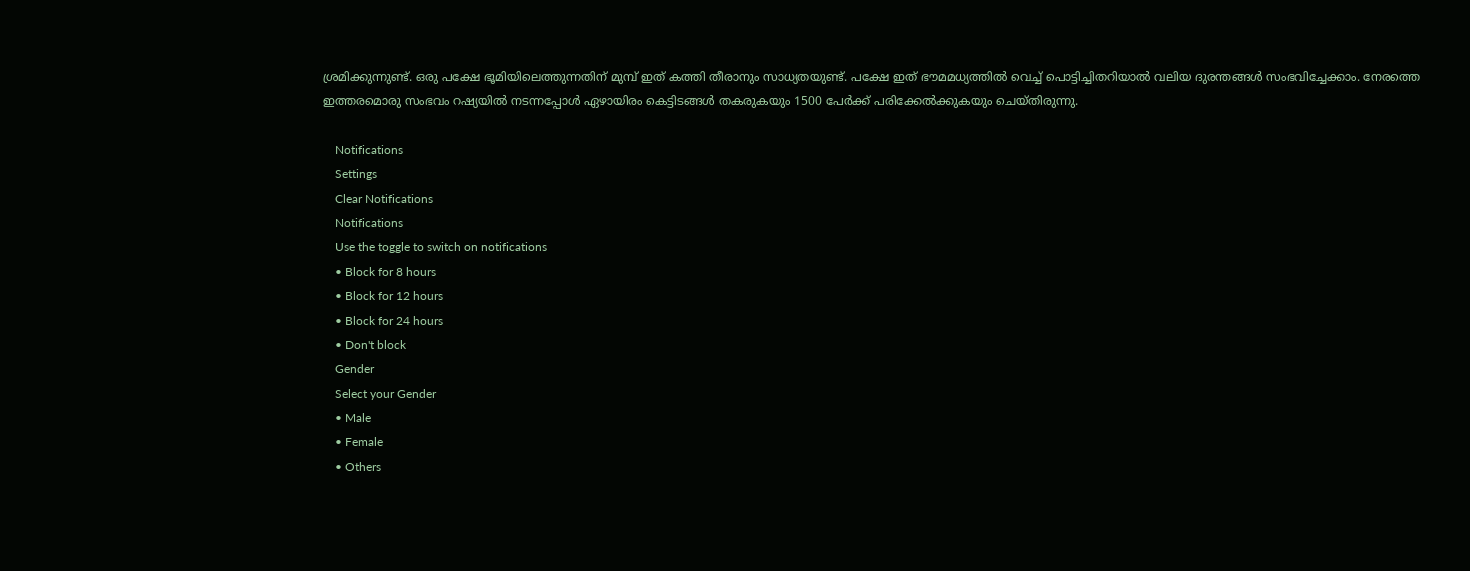ശ്രമിക്കുന്നുണ്ട്. ഒരു പക്ഷേ ഭൂമിയിലെത്തുന്നതിന് മുമ്പ് ഇത് കത്തി തീരാനും സാധ്യതയുണ്ട്. പക്ഷേ ഇത് ഭൗമമധ്യത്തില്‍ വെച്ച് പൊട്ടിച്ചിതറിയാല്‍ വലിയ ദുരന്തങ്ങള്‍ സംഭവിച്ചേക്കാം. നേരത്തെ ഇത്തരമൊരു സംഭവം റഷ്യയില്‍ നടന്നപ്പോള്‍ ഏഴായിരം കെട്ടിടങ്ങള്‍ തകരുകയും 1500 പേര്‍ക്ക് പരിക്കേല്‍ക്കുകയും ചെയ്തിരുന്നു.

    Notifications
    Settings
    Clear Notifications
    Notifications
    Use the toggle to switch on notifications
    • Block for 8 hours
    • Block for 12 hours
    • Block for 24 hours
    • Don't block
    Gender
    Select your Gender
    • Male
    • Female
    • Others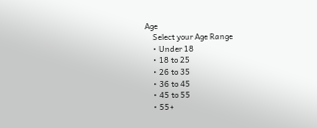Age
    Select your Age Range
    • Under 18
    • 18 to 25
    • 26 to 35
    • 36 to 45
    • 45 to 55
    • 55+